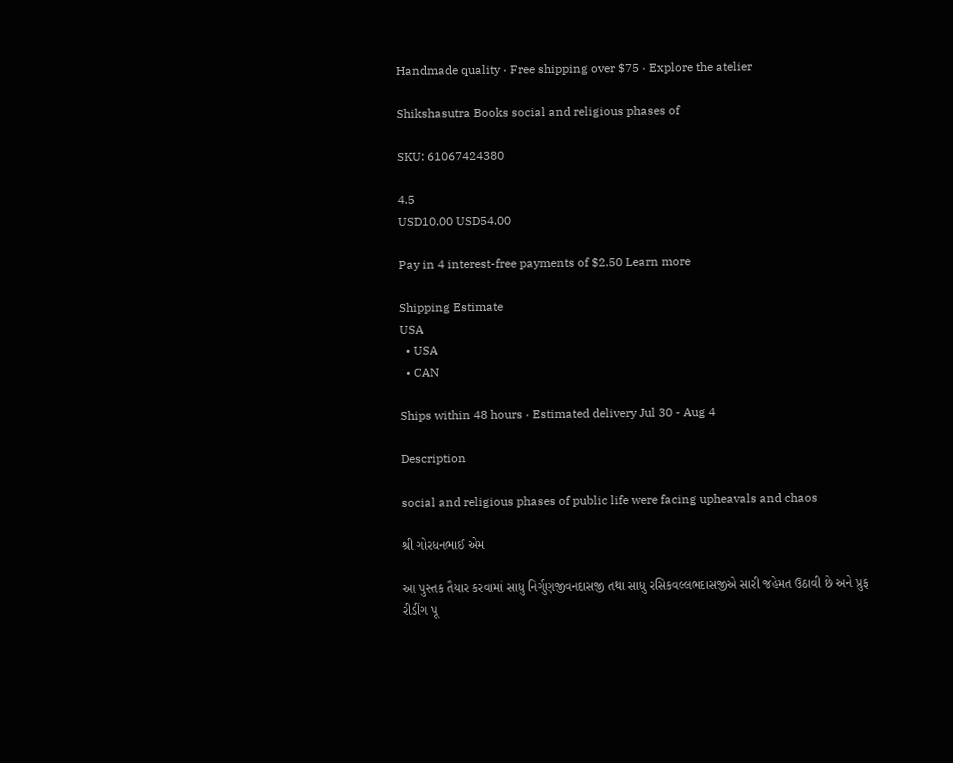Handmade quality · Free shipping over $75 · Explore the atelier

Shikshasutra Books social and religious phases of

SKU: 61067424380

4.5
USD10.00 USD54.00

Pay in 4 interest-free payments of $2.50 Learn more

Shipping Estimate
USA
  • USA
  • CAN

Ships within 48 hours · Estimated delivery Jul 30 - Aug 4

Description

social and religious phases of public life were facing upheavals and chaos

શ્રી ગોરધનભાઈ એમ

આ પુસ્તક તૈયાર કરવામાં સાધુ નિર્ગુણજીવનદાસજી તથા સાધુ રસિકવલ્લભદાસજીએ સારી જહેમત ઉઠાવી છે અને પ્રુફ રીડીંગ પૂ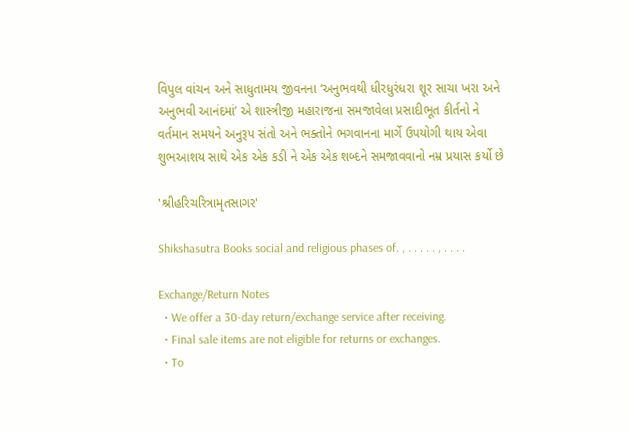વિપુલ વાંચન અને સાધુતામય જીવનના ‘અનુભવથી ધીરધુરંધરા શૂર સાચા ખરા અને અનુભવી આનંદમાં’ એ શાસ્ત્રીજી મહારાજના સમજાવેલા પ્રસાદીભૂત કીર્તનો ને વર્તમાન સમયને અનુરૂપ સંતો અને ભક્તોને ભગવાનના માર્ગે ઉપયોગી થાય એવા શુભઆશય સાથે એક એક કડી ને એક એક શબ્દને સમજાવવાનો નમ્ર પ્રયાસ કર્યો છે

'શ્રીહરિચરિત્રામૃતસાગર'

Shikshasutra Books social and religious phases of. , . . . . . , . . . .

Exchange/Return Notes
  • We offer a 30-day return/exchange service after receiving.
  • Final sale items are not eligible for returns or exchanges.
  • To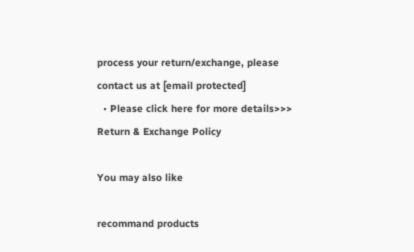process your return/exchange, please contact us at [email protected]
  • Please click here for more details>>> Return & Exchange Policy

You may also like

recommand products